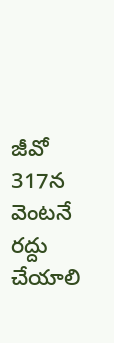జీవో 317న వెంటనే రద్దు చేయాలి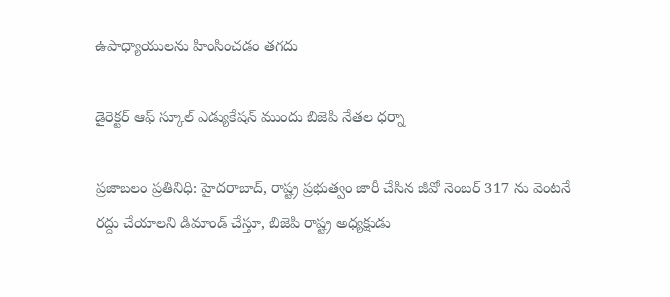ఉపాధ్యాయులను హింసించడం తగదు

డైరెక్టర్‌ ఆఫ్‌ స్కూల్‌ ఎడ్యుకేషన్‌ ముందు బిజెపి నేతల ధర్నా

ప్రజాబలం ప్రతినిధి: హైదరాబాద్‌, రాష్ట్ర ప్రభుత్వం జారీ చేసిన జీవో నెంబర్‌ 317 ను వెంటనే రద్దు చేయాలని డిమాండ్‌ చేస్తూ, బిజెపి రాష్ట్ర అధ్యక్షుడు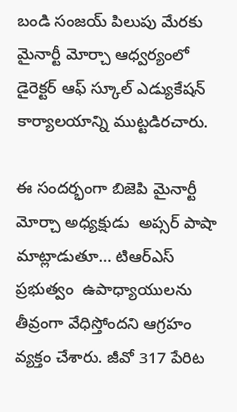బండి సంజయ్‌ పిలుపు మేరకు మైనార్టీ మోర్చా ఆధ్వర్యంలో   డైరెక్టర్‌ ఆఫ్‌ స్కూల్‌ ఎడ్యుకేషన్‌ కార్యాలయాన్ని ముట్టడిరచారు.

ఈ సందర్భంగా బిజెపి మైనార్టీ మోర్చా అధ్యక్షుడు  అప్సర్‌ పాషా మాట్లాడుతూ… టిఆర్‌ఎస్‌ ప్రభుత్వం  ఉపాధ్యాయులను తీవ్రంగా వేధిస్తోందని ఆగ్రహం వ్యక్తం చేశారు. జీవో 317 పేరిట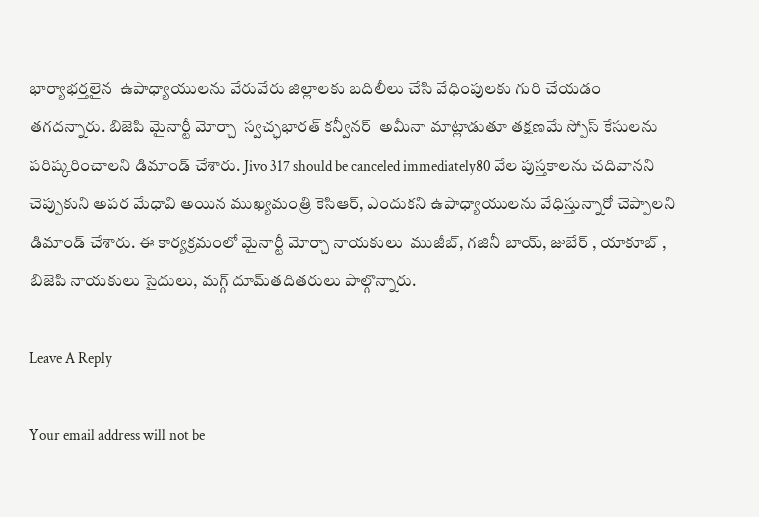భార్యాభర్తలైన  ఉపాధ్యాయులను వేరువేరు జిల్లాలకు బదిలీలు చేసి వేధింపులకు గురి చేయడం  తగదన్నారు. బిజెపి మైనార్టీ మోర్చా  స్వచ్ఛభారత్‌ కన్వీనర్‌  అమీనా మాట్లాడుతూ తక్షణమే స్పోస్‌ కేసులను పరిష్కరించాలని డిమాండ్‌ చేశారు. Jivo 317 should be canceled immediately80 వేల పుస్తకాలను చదివానని చెప్పుకుని అపర మేధావి అయిన ముఖ్యమంత్రి కెసిఆర్‌, ఎందుకని ఉపాధ్యాయులను వేధిస్తున్నారో చెప్పాలని డిమాండ్‌ చేశారు. ఈ కార్యక్రమంలో మైనార్టీ మోర్చా నాయకులు  ముజీబ్‌, గజినీ బాయ్‌, జుబేర్‌ , యాకూబ్‌ ,   బిజెపి నాయకులు సైదులు, మగ్గ్‌ దూమ్‌తదితరులు పాల్గొన్నారు.

Leave A Reply

Your email address will not be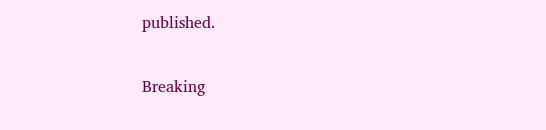published.

Breaking